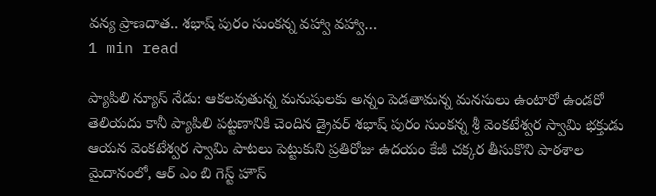వన్య ప్రాణదాత.. శభాష్ పురం సుంకన్న వహ్వా వహ్వా…
1 min read

ప్యాపిలి న్యూస్ నేడు: ఆకలవుతున్న మనుషులకు అన్నం పెడతామన్న మనసులు ఉంటారో ఉండరో తెలియదు కానీ ప్యాపిలి పట్టణానికి చెందిన డ్రైవర్ శభాష్ పురం సుంకన్న శ్రీ వెంకటేశ్వర స్వామి భక్తుడు ఆయన వెంకటేశ్వర స్వామి పాటలు పెట్టుకుని ప్రతిరోజు ఉదయం కేజీ చక్కర తీసుకొని పాఠశాల మైదానంలో, ఆర్ ఎం బి గెస్ట్ హౌస్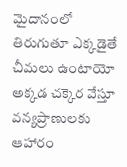మైదానంలో తిరుగుతూ ఎక్కడైతే చీమలు ఉంటాయో అక్కడ చక్కెర వేస్తూ వన్యప్రాణులకు ఆహారం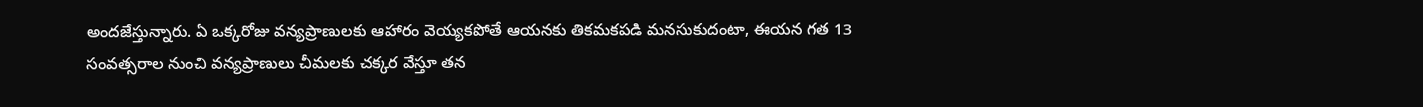అందజేస్తున్నారు. ఏ ఒక్కరోజు వన్యప్రాణులకు ఆహారం వెయ్యకపోతే ఆయనకు తికమకపడి మనసుకుదంటా, ఈయన గత 13 సంవత్సరాల నుంచి వన్యప్రాణులు చీమలకు చక్కర వేస్తూ తన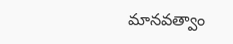మానవత్వాం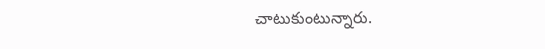చాటుకుంటున్నారు.